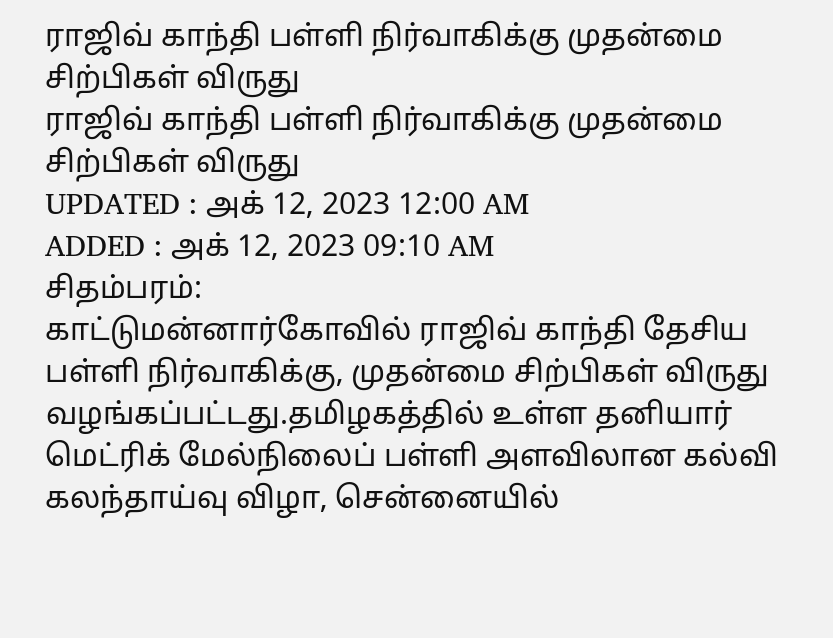ராஜிவ் காந்தி பள்ளி நிர்வாகிக்கு முதன்மை சிற்பிகள் விருது
ராஜிவ் காந்தி பள்ளி நிர்வாகிக்கு முதன்மை சிற்பிகள் விருது
UPDATED : அக் 12, 2023 12:00 AM
ADDED : அக் 12, 2023 09:10 AM
சிதம்பரம்:
காட்டுமன்னார்கோவில் ராஜிவ் காந்தி தேசிய பள்ளி நிர்வாகிக்கு, முதன்மை சிற்பிகள் விருது வழங்கப்பட்டது.தமிழகத்தில் உள்ள தனியார் மெட்ரிக் மேல்நிலைப் பள்ளி அளவிலான கல்வி கலந்தாய்வு விழா, சென்னையில்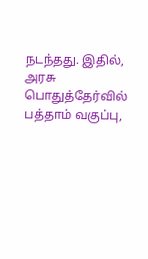நடந்தது. இதில், அரசு பொதுத்தேர்வில் பத்தாம் வகுப்பு,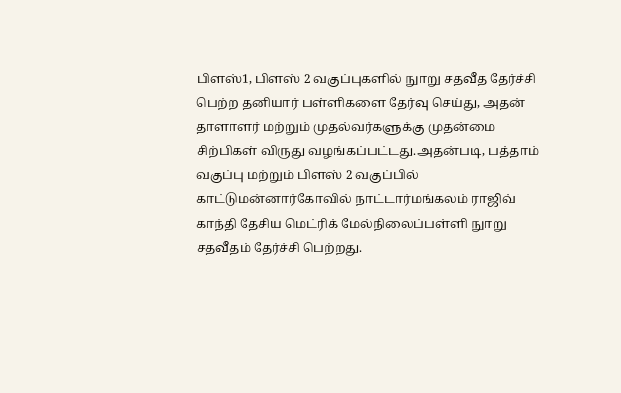பிளஸ்1, பிளஸ் 2 வகுப்புகளில் நுாறு சதவீத தேர்ச்சி பெற்ற தனியார் பள்ளிகளை தேர்வு செய்து, அதன் தாளாளர் மற்றும் முதல்வர்களுக்கு முதன்மை சிற்பிகள் விருது வழங்கப்பட்டது.அதன்படி, பத்தாம் வகுப்பு மற்றும் பிளஸ் 2 வகுப்பில் காட்டுமன்னார்கோவில் நாட்டார்மங்கலம் ராஜிவ் காந்தி தேசிய மெட்ரிக் மேல்நிலைப்பள்ளி நுாறு சதவீதம் தேர்ச்சி பெற்றது.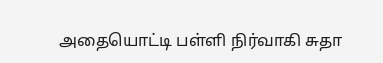அதையொட்டி பள்ளி நிர்வாகி சுதா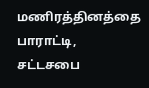மணிரத்தினத்தை பாராட்டி, சட்டசபை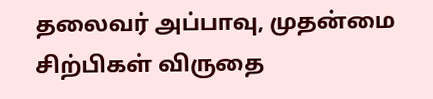தலைவர் அப்பாவு, முதன்மை சிற்பிகள் விருதை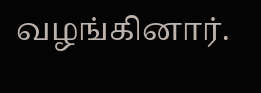வழங்கினார்.